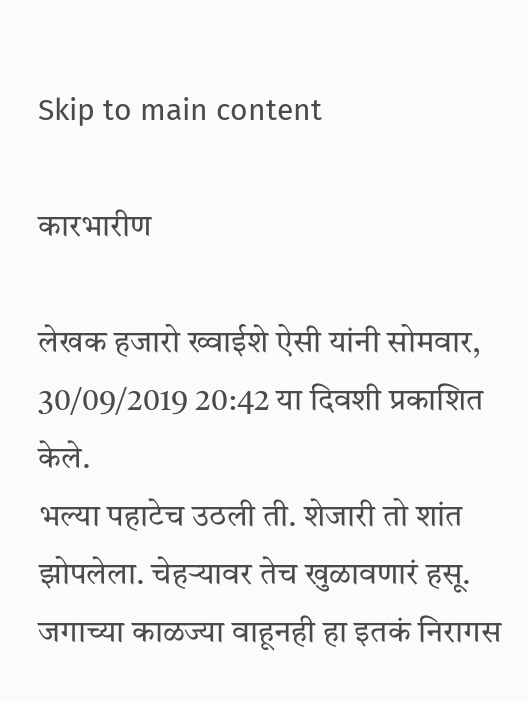Skip to main content

कारभारीण

लेखक हजारो ख्वाईशे ऐसी यांनी सोमवार, 30/09/2019 20:42 या दिवशी प्रकाशित केले.
भल्या पहाटेच उठली ती. शेजारी तो शांत झोपलेला. चेहऱ्यावर तेच खुळावणारं हसू. जगाच्या काळज्या वाहूनही हा इतकं निरागस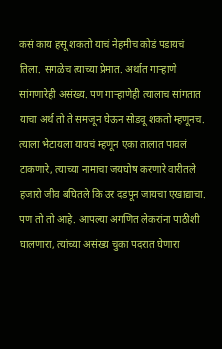कसं काय हसू शकतो याचं नेहमीच कोडं पडायचं तिला. सगळेच त्याच्या प्रेमात. अर्थात गाऱ्हाणे सांगणारेही असंख्य. पण गाऱ्हाणेही त्यालाच सांगतात याचा अर्थ तो ते समजून घेऊन सोडवू शकतो म्हणूनच. त्याला भेटायला यायचं म्हणून एका तालात पावलं टाकणारे, त्याच्या नामाचा जयघोष करणारे वारीतले हजारो जीव बघितले कि उर दडपून जायचा एखाद्याचा. पण तो तो आहे. आपल्या अगणित लेकरांना पाठीशी घालणारा, त्यांच्या असंख्य चुका पदरात घेणारा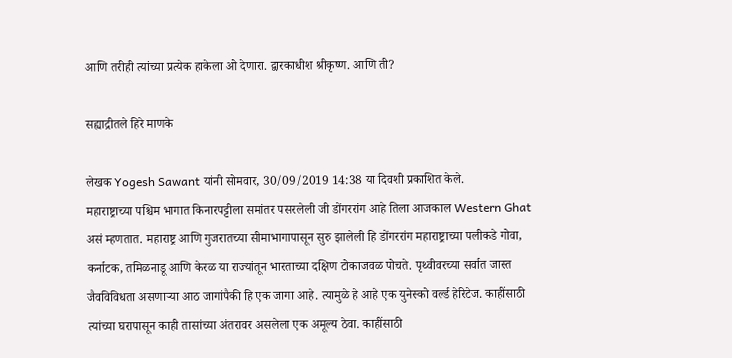आणि तरीही त्यांच्या प्रत्येक हाकेला ओ देणारा. द्वारकाधीश श्रीकृष्ण. आणि ती?

सह्याद्रीतले हिरे माणके

लेखक Yogesh Sawant यांनी सोमवार, 30/09/2019 14:38 या दिवशी प्रकाशित केले.
महाराष्ट्राच्या पश्चिम भागात किनारपट्टीला समांतर पसरलेली जी डोंगररांग आहे तिला आजकाल Western Ghat असं म्हणतात. महाराष्ट्र आणि गुजरातच्या सीमाभागापासून सुरु झालेली हि डोंगररांग महाराष्ट्राच्या पलीकडे गोवा, कर्नाटक, तमिळनाडू आणि केरळ या राज्यांतून भारताच्या दक्षिण टोकाजवळ पोचते. पृथ्वीवरच्या सर्वात जास्त जैवविविधता असणाऱ्या आठ जागांपैकी हि एक जागा आहे. त्यामुळे हे आहे एक युनेस्को वर्ल्ड हेरिटेज. काहींसाठी त्यांच्या घरापासून काही तासांच्या अंतरावर असलेला एक अमूल्य ठेवा. काहींसाठी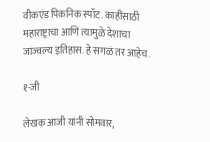वीकएंड पिकनिक स्पॉट. काहींसाठी महाराष्ट्राचा आणि त्यामुळे देशाचा जाज्वल्य इतिहास. हे सगळं तर आहेच.

१-जी

लेखक आजी यांनी सोमवार,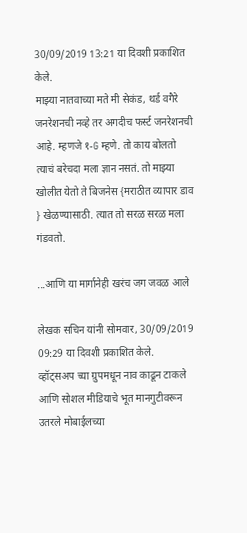30/09/2019 13:21 या दिवशी प्रकाशित केले.
माझ्या नातवाच्या मते मी सेकंड, थर्ड वगैरे जनरेशनची नव्हे तर अगदीच फर्स्ट जनरेशनची आहे. म्हणजे १-G म्हणे. तो काय बोलतो त्याचं बरेचदा मला ज्ञान नसतं. तो माझ्या खोलीत येतो ते बिजनेस {मराठीत व्यापार डाव } खेळण्यासाठी. त्यात तो सरळ सरळ मला गंडवतो.

...आणि या मार्गानेही खरंच जग जवळ आले

लेखक सचिन यांनी सोमवार, 30/09/2019 09:29 या दिवशी प्रकाशित केले.
व्हॉट्सअप च्या ग्रुपमधून नाव काढून टाकले आणि सोशल मीडियाचे भूत मानगुटीवरून उतरले मोबाईलच्या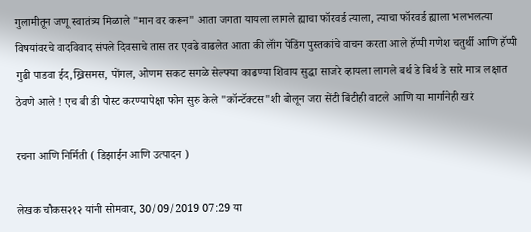गुलामीतून जणू स्वातंत्र्य मिळाले "मान वर करून" आता जगता यायला लागले ह्याचा फॉरवर्ड त्याला, त्याचा फॉरवर्ड ह्याला भलभलत्या विषयांवरचे वादविवाद संपले दिवसाचे तास तर एवढे वाढलेत आता की लॉंग पेंडिंग पुस्तकांचे वाचन करता आले हॅप्पी गणेश चतुर्थी आणि हॅप्पी गुढी पाडवा ईद,ख्रिसमस, पोंगल, ओणम सकट सगळे सेल्फ्या काढण्या शिवाय सुद्धा साजरे व्हायला लागले बर्थ डे बिर्थ डे सारे मात्र लक्षात ठेवणे आले ! एच बी डी पोस्ट करण्यापेक्षा फोन सुरु केले "कॉन्टॅक्टस"शी बोलून जरा सेंटी बिंटीही वाटले आणि या मार्गानेही खरं

रचना आणि निर्मिती ( डिझाईन आणि उत्पादन )

लेखक चौकस२१२ यांनी सोमवार, 30/09/2019 07:29 या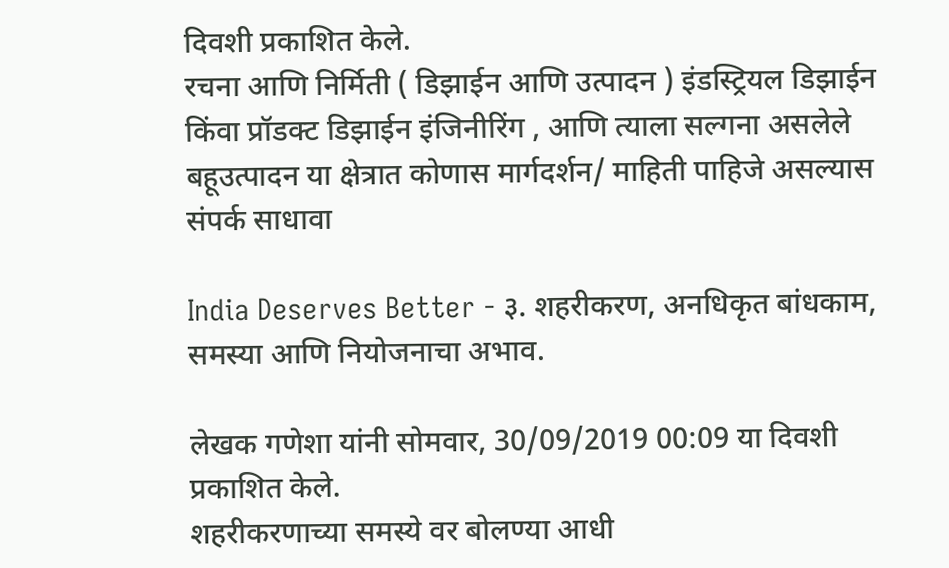दिवशी प्रकाशित केले.
रचना आणि निर्मिती ( डिझाईन आणि उत्पादन ) इंडस्ट्रियल डिझाईन किंवा प्रॉडक्ट डिझाईन इंजिनीरिंग , आणि त्याला सल्गना असलेले बहूउत्पादन या क्षेत्रात कोणास मार्गदर्शन/ माहिती पाहिजे असल्यास संपर्क साधावा

India Deserves Better - ३. शहरीकरण, अनधिकृत बांधकाम, समस्या आणि नियोजनाचा अभाव.

लेखक गणेशा यांनी सोमवार, 30/09/2019 00:09 या दिवशी प्रकाशित केले.
शहरीकरणाच्या समस्ये वर बोलण्या आधी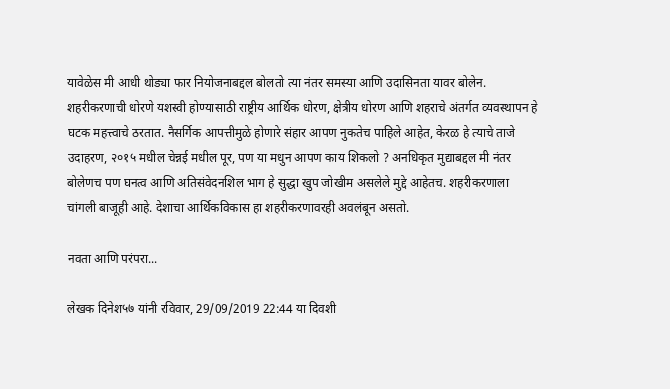यावेळेस मी आधी थोड्या फार नियोजनाबद्दल बोलतो त्या नंतर समस्या आणि उदासिनता यावर बोलेन. शहरीकरणाची धोरणे यशस्वी होण्यासाठी राष्ट्रीय आर्थिक धोरण, क्षेत्रीय धोरण आणि शहराचे अंतर्गत व्यवस्थापन हे घटक महत्त्वाचे ठरतात. नैसर्गिक आपत्तीमुळे होणारे संहार आपण नुकतेच पाहिले आहेत, केरळ हे त्याचे ताजे उदाहरण, २०१५ मधील चेन्नई मधील पूर, पण या मधुन आपण काय शिकलो ? अनधिकृत मुद्याबद्दल मी नंतर बोलेणच पण घनत्व आणि अतिसंवेदनशिल भाग हे सुद्धा खुप जोखीम असलेले मुद्दे आहेतच. शहरीकरणाला चांगली बाजूही आहे. देशाचा आर्थिकविकास हा शहरीकरणावरही अवलंबून असतो.

नवता आणि परंपरा...

लेखक दिनेश५७ यांनी रविवार, 29/09/2019 22:44 या दिवशी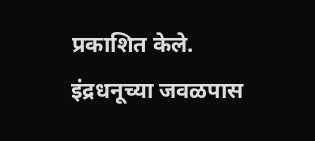प्रकाशित केले.
इंद्रधनूच्या जवळपास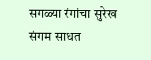सगळ्या रंगांचा सुरेख संगम साधत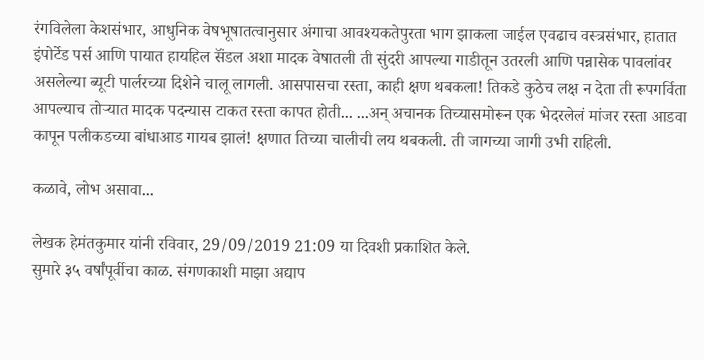रंगविलेला केशसंभार, आधुनिक वेषभूषातत्वानुसार अंगाचा आवश्यकतेपुरता भाग झाकला जाईल एवढाच वस्त्रसंभार, हातात इंपोर्टेड पर्स आणि पायात हायहिल सॅंडल अशा मादक वेषातली ती सुंदरी आपल्या गाडीतून उतरली आणि पन्नासेक पावलांवर असलेल्या ब्यूटी पार्लरच्या दिशेने चालू लागली. आसपासचा रस्ता, काही क्षण थबकला! तिकडे कुठेच लक्ष न देता ती रूपगर्विता आपल्याच तोऱ्यात मादक पदन्यास टाकत रस्ता कापत होती... ...अन् अचानक तिच्यासमोरून एक भेदरलेलं मांजर रस्ता आडवा कापून पलीकडच्या बांधाआड गायब झालं! क्षणात तिच्या चालीची लय थबकली. ती जागच्या जागी उभी राहिली.

कळावे, लोभ असावा...

लेखक हेमंतकुमार यांनी रविवार, 29/09/2019 21:09 या दिवशी प्रकाशित केले.
सुमारे ३५ वर्षांपूर्वीचा काळ. संगणकाशी माझा अद्याप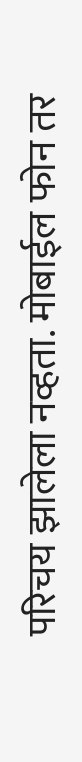परिचय झालेला नव्हता. मोबाईल फोन तर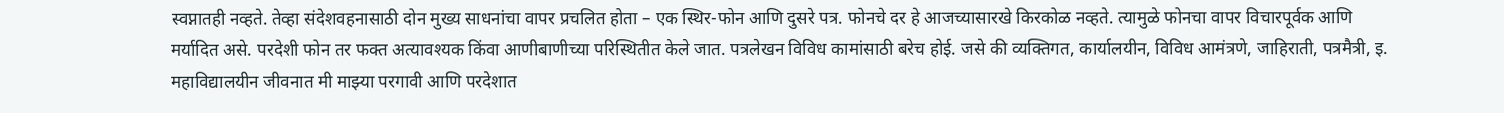स्वप्नातही नव्हते. तेव्हा संदेशवहनासाठी दोन मुख्य साधनांचा वापर प्रचलित होता – एक स्थिर-फोन आणि दुसरे पत्र. फोनचे दर हे आजच्यासारखे किरकोळ नव्हते. त्यामुळे फोनचा वापर विचारपूर्वक आणि मर्यादित असे. परदेशी फोन तर फक्त अत्यावश्यक किंवा आणीबाणीच्या परिस्थितीत केले जात. पत्रलेखन विविध कामांसाठी बरेच होई. जसे की व्यक्तिगत, कार्यालयीन, विविध आमंत्रणे, जाहिराती, पत्रमैत्री, इ. महाविद्यालयीन जीवनात मी माझ्या परगावी आणि परदेशात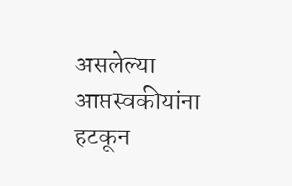असलेल्या आप्तस्वकीयांना हटकून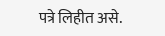पत्रे लिहीत असे.